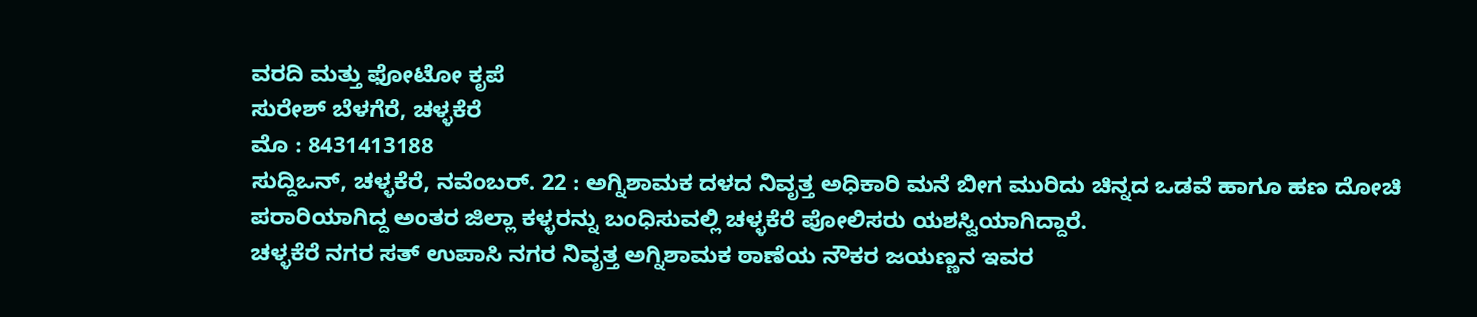ವರದಿ ಮತ್ತು ಫೋಟೋ ಕೃಪೆ
ಸುರೇಶ್ ಬೆಳಗೆರೆ, ಚಳ್ಳಕೆರೆ
ಮೊ : 8431413188
ಸುದ್ದಿಒನ್, ಚಳ್ಳಕೆರೆ, ನವೆಂಬರ್. 22 : ಅಗ್ನಿಶಾಮಕ ದಳದ ನಿವೃತ್ತ ಅಧಿಕಾರಿ ಮನೆ ಬೀಗ ಮುರಿದು ಚಿನ್ನದ ಒಡವೆ ಹಾಗೂ ಹಣ ದೋಚಿ ಪರಾರಿಯಾಗಿದ್ದ ಅಂತರ ಜಿಲ್ಲಾ ಕಳ್ಳರನ್ನು ಬಂಧಿಸುವಲ್ಲಿ ಚಳ್ಳಕೆರೆ ಪೋಲಿಸರು ಯಶಸ್ವಿಯಾಗಿದ್ದಾರೆ.
ಚಳ್ಳಕೆರೆ ನಗರ ಸತ್ ಉಪಾಸಿ ನಗರ ನಿವೃತ್ತ ಅಗ್ನಿಶಾಮಕ ಠಾಣೆಯ ನೌಕರ ಜಯಣ್ಣನ ಇವರ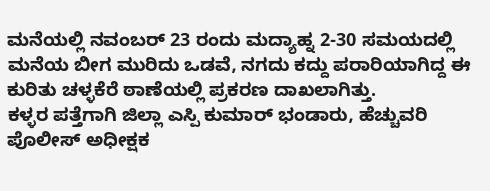ಮನೆಯಲ್ಲಿ ನವಂಬರ್ 23 ರಂದು ಮದ್ಯಾಹ್ನ 2-30 ಸಮಯದಲ್ಲಿ ಮನೆಯ ಬೀಗ ಮುರಿದು ಒಡವೆ, ನಗದು ಕದ್ದು ಪರಾರಿಯಾಗಿದ್ದ ಈ ಕುರಿತು ಚಳ್ಳಕೆರೆ ಠಾಣೆಯಲ್ಲಿ ಪ್ರಕರಣ ದಾಖಲಾಗಿತ್ತು.
ಕಳ್ಳರ ಪತ್ತೆಗಾಗಿ ಜಿಲ್ಲಾ ಎಸ್ಪಿ ಕುಮಾರ್ ಭಂಡಾರು, ಹೆಚ್ಚುವರಿ ಪೊಲೀಸ್ ಅಧೀಕ್ಷಕ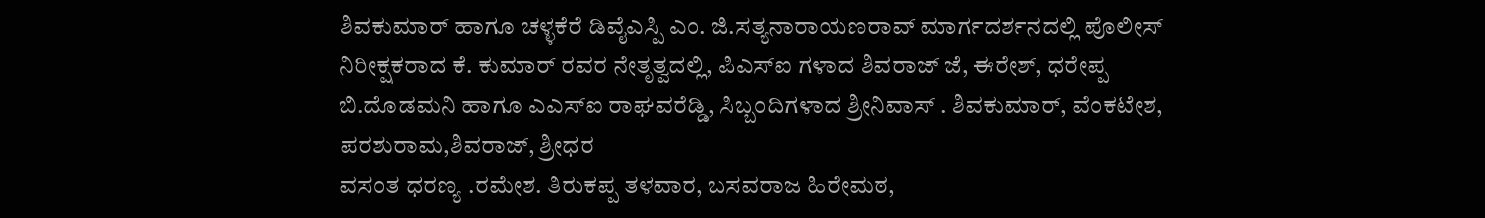ಶಿವಕುಮಾರ್ ಹಾಗೂ ಚಳ್ಳಕೆರೆ ಡಿವೈಎಸ್ಪಿ ಎಂ. ಜಿ.ಸತ್ಯನಾರಾಯಣರಾವ್ ಮಾರ್ಗದರ್ಶನದಲ್ಲಿ ಪೊಲೀಸ್ ನಿರೀಕ್ಷಕರಾದ ಕೆ. ಕುಮಾರ್ ರವರ ನೇತೃತ್ವದಲ್ಲಿ, ಪಿಎಸ್ಐ ಗಳಾದ ಶಿವರಾಜ್ ಜೆ, ಈರೇಶ್, ಧರೇಪ್ಪ ಬಿ.ದೊಡಮನಿ ಹಾಗೂ ಎಎಸ್ಐ ರಾಘವರೆಡ್ಡಿ, ಸಿಬ್ಬಂದಿಗಳಾದ ಶ್ರೀನಿವಾಸ್ . ಶಿವಕುಮಾರ್, ವೆಂಕಟೇಶ, ಪರಶುರಾಮ,ಶಿವರಾಜ್, ಶ್ರೀಧರ
ವಸಂತ ಧರಣ್ಯ .ರಮೇಶ. ತಿರುಕಪ್ಪ ತಳವಾರ, ಬಸವರಾಜ ಹಿರೇಮಠ,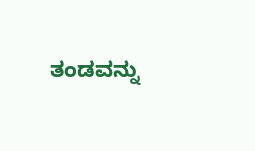ತಂಡವನ್ನು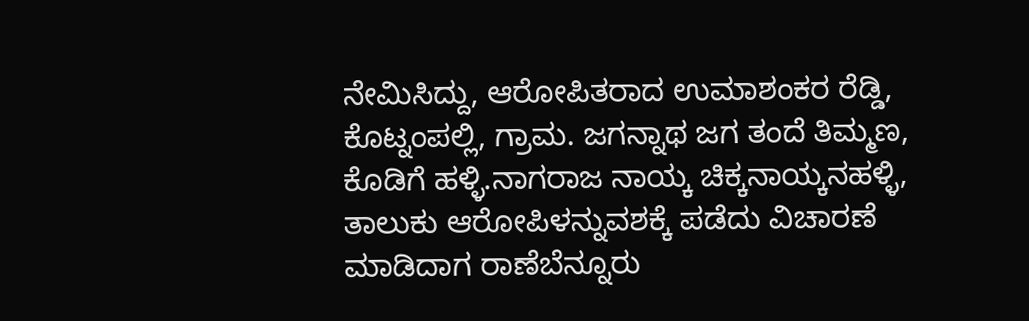ನೇಮಿಸಿದ್ದು, ಆರೋಪಿತರಾದ ಉಮಾಶಂಕರ ರೆಡ್ಡಿ, ಕೊಟ್ನಂಪಲ್ಲಿ, ಗ್ರಾಮ. ಜಗನ್ನಾಥ ಜಗ ತಂದೆ ತಿಮ್ಮಣ, ಕೊಡಿಗೆ ಹಳ್ಳಿ.ನಾಗರಾಜ ನಾಯ್ಕ ಚಿಕ್ಕನಾಯ್ಕನಹಳ್ಳಿ, ತಾಲುಕು ಆರೋಪಿಳನ್ನುವಶಕ್ಕೆ ಪಡೆದು ವಿಚಾರಣೆ ಮಾಡಿದಾಗ ರಾಣೆಬೆನ್ನೂರು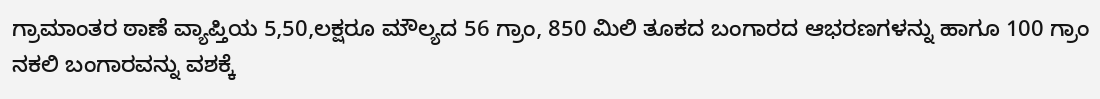ಗ್ರಾಮಾಂತರ ಠಾಣೆ ವ್ಯಾಪ್ತಿಯ 5,50,ಲಕ್ಷರೂ ಮೌಲ್ಯದ 56 ಗ್ರಾಂ, 850 ಮಿಲಿ ತೂಕದ ಬಂಗಾರದ ಆಭರಣಗಳನ್ನು ಹಾಗೂ 100 ಗ್ರಾಂ ನಕಲಿ ಬಂಗಾರವನ್ನು ವಶಕ್ಕೆ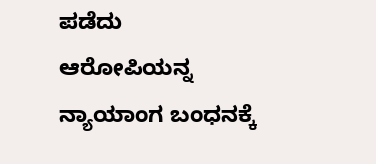ಪಡೆದು ಆರೋಪಿಯನ್ನ ನ್ಯಾಯಾಂಗ ಬಂಧನಕ್ಕೆ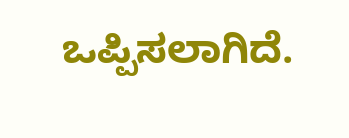ಒಪ್ಪಿಸಲಾಗಿದೆ.